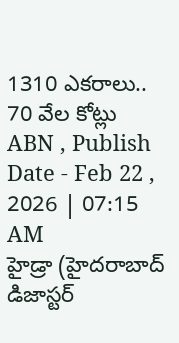1310 ఎకరాలు.. 70 వేల కోట్లు
ABN , Publish Date - Feb 22 , 2026 | 07:15 AM
హైడ్రా (హైదరాబాద్ డిజాస్టర్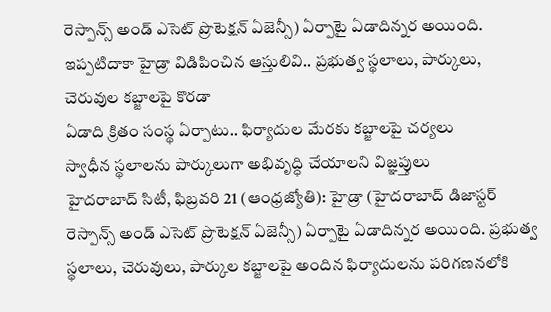రెస్పాన్స్ అండ్ ఎసెట్ ప్రొటెక్షన్ ఏజెన్సీ) ఏర్పాటై ఏడాదిన్నర అయింది.
ఇప్పటిదాకా హైడ్రా విడిపించిన ఆస్తులివి.. ప్రభుత్వ స్థలాలు, పార్కులు, చెరువుల కబ్జాలపై కొరడా
ఏడాది క్రితం సంస్థ ఏర్పాటు.. ఫిర్యాదుల మేరకు కబ్జాలపై చర్యలు
స్వాధీన స్థలాలను పార్కులుగా అభివృద్ధి చేయాలని విజ్ఞప్తులు
హైదరాబాద్ సిటీ, ఫిబ్రవరి 21 (ఆంధ్రజ్యోతి): హైడ్రా (హైదరాబాద్ డిజాస్టర్ రెస్పాన్స్ అండ్ ఎసెట్ ప్రొటెక్షన్ ఏజెన్సీ) ఏర్పాటై ఏడాదిన్నర అయింది. ప్రభుత్వ స్థలాలు, చెరువులు, పార్కుల కబ్జాలపై అందిన ఫిర్యాదులను పరిగణనలోకి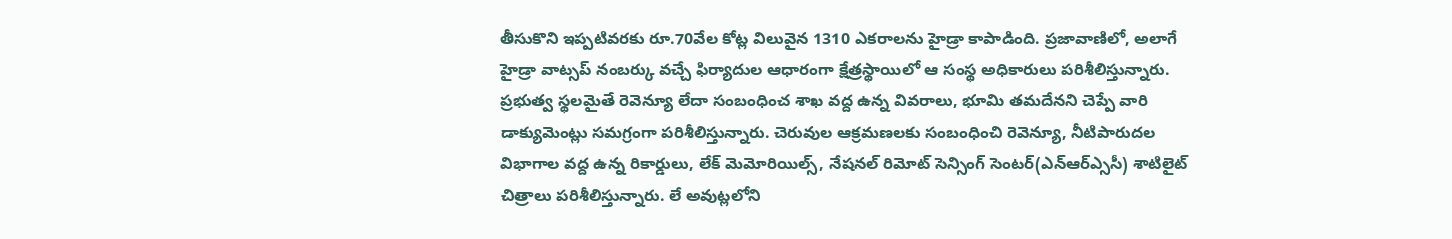తీసుకొని ఇప్పటివరకు రూ.70వేల కోట్ల విలువైన 1310 ఎకరాలను హైడ్రా కాపాడింది. ప్రజావాణిలో, అలాగే హైడ్రా వాట్సప్ నంబర్కు వచ్చే ఫిర్యాదుల ఆధారంగా క్షేత్రస్థాయిలో ఆ సంస్థ అధికారులు పరిశీలిస్తున్నారు. ప్రభుత్వ స్థలమైతే రెవెన్యూ లేదా సంబంధించ శాఖ వద్ద ఉన్న వివరాలు, భూమి తమదేనని చెప్పే వారి డాక్యుమెంట్లు సమగ్రంగా పరిశీలిస్తున్నారు. చెరువుల ఆక్రమణలకు సంబంధించి రెవెన్యూ, నీటిపారుదల విభాగాల వద్ద ఉన్న రికార్డులు, లేక్ మెమోరియిల్స్, నేషనల్ రిమోట్ సెన్సింగ్ సెంటర్(ఎన్ఆర్ఎ్ససీ) శాటిలైట్ చిత్రాలు పరిశీలిస్తున్నారు. లే అవుట్లలోని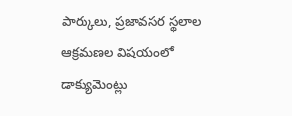పార్కులు, ప్రజావసర స్థలాల ఆక్రమణల విషయంలో డాక్యుమెంట్లు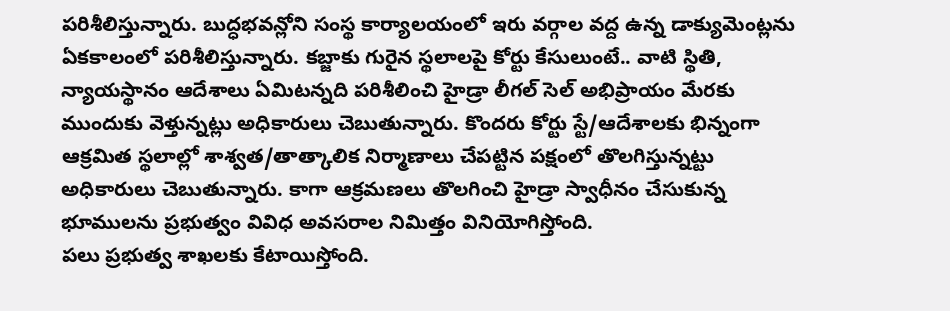పరిశీలిస్తున్నారు. బుద్ధభవన్లోని సంస్థ కార్యాలయంలో ఇరు వర్గాల వద్ద ఉన్న డాక్యుమెంట్లను ఏకకాలంలో పరిశీలిస్తున్నారు. కబ్జాకు గురైన స్థలాలపై కోర్టు కేసులుంటే.. వాటి స్థితి, న్యాయస్థానం ఆదేశాలు ఏమిటన్నది పరిశీలించి హైడ్రా లీగల్ సెల్ అభిప్రాయం మేరకు ముందుకు వెళ్తున్నట్లు అధికారులు చెబుతున్నారు. కొందరు కోర్టు స్టే/ఆదేశాలకు భిన్నంగా ఆక్రమిత స్థలాల్లో శాశ్వత/తాత్కాలిక నిర్మాణాలు చేపట్టిన పక్షంలో తొలగిస్తున్నట్టు అధికారులు చెబుతున్నారు. కాగా ఆక్రమణలు తొలగించి హైడ్రా స్వాధీనం చేసుకున్న భూములను ప్రభుత్వం వివిధ అవసరాల నిమిత్తం వినియోగిస్తోంది.
పలు ప్రభుత్వ శాఖలకు కేటాయిస్తోంది.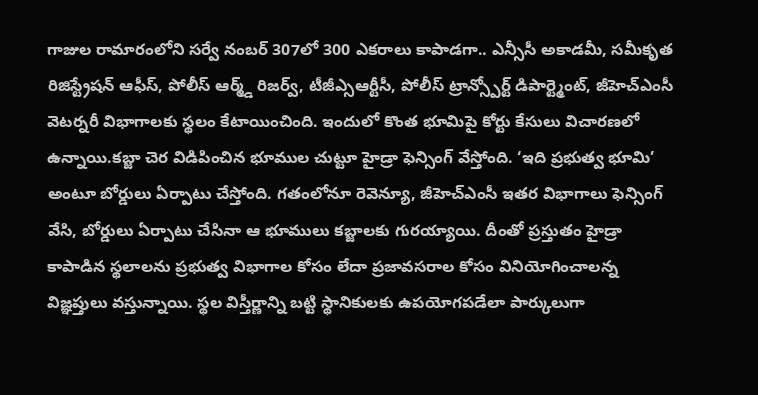గాజుల రామారంలోని సర్వే నంబర్ 307లో 300 ఎకరాలు కాపాడగా.. ఎన్సీసీ అకాడమీ, సమీకృత రిజిస్ట్రేషన్ ఆఫీస్, పోలీస్ ఆర్మ్డ్ రిజర్వ్, టీజీఎ్సఆర్టీసీ, పోలీస్ ట్రాన్స్పోర్ట్ డిపార్ట్మెంట్, జీహెచ్ఎంసీ వెటర్నరీ విభాగాలకు స్థలం కేటాయించింది. ఇందులో కొంత భూమిపై కోర్టు కేసులు విచారణలో ఉన్నాయి.కబ్జా చెర విడిపించిన భూముల చుట్టూ హైడ్రా ఫెన్సింగ్ వేస్తోంది. ‘ఇది ప్రభుత్వ భూమి’ అంటూ బోర్డులు ఏర్పాటు చేస్తోంది. గతంలోనూ రెవెన్యూ, జీహెచ్ఎంసీ ఇతర విభాగాలు ఫెన్సింగ్ వేసి, బోర్డులు ఏర్పాటు చేసినా ఆ భూములు కబ్జాలకు గురయ్యాయి. దీంతో ప్రస్తుతం హైడ్రా కాపాడిన స్థలాలను ప్రభుత్వ విభాగాల కోసం లేదా ప్రజావసరాల కోసం వినియోగించాలన్న విజ్ఞప్తులు వస్తున్నాయి. స్థల విస్తీర్ణాన్ని బట్టి స్థానికులకు ఉపయోగపడేలా పార్కులుగా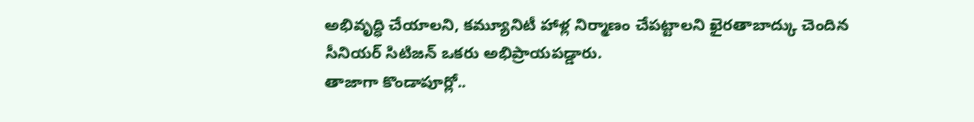అభివృద్ధి చేయాలని, కమ్యూనిటీ హాళ్ల నిర్మాణం చేపట్టాలని ఖైరతాబాద్కు చెందిన సీనియర్ సిటిజన్ ఒకరు అభిప్రాయపడ్డారు.
తాజాగా కొండాపూర్లో..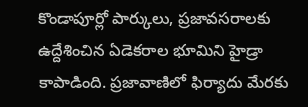కొండాపూర్లో పార్కులు, ప్రజావసరాలకు ఉద్దేశించిన ఏడెకరాల భూమిని హైడ్రా కాపాడింది. ప్రజావాణిలో ఫిర్యాదు మేరకు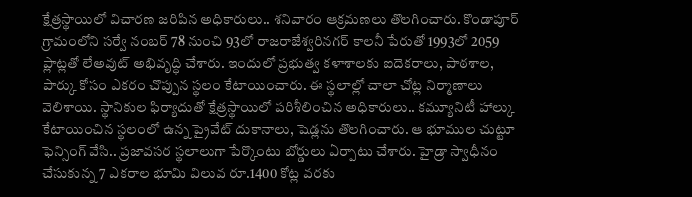క్షేత్రస్థాయిలో విచారణ జరిపిన అధికారులు.. శనివారం ఆక్రమణలు తొలగించారు. కొండాపూర్ గ్రామంలోని సర్వే నంబర్ 78 నుంచి 93లో రాజరాజేశ్వరినగర్ కాలనీ పేరుతో 1993లో 2059 ప్లాట్లతో లేఅవుట్ అభివృద్ధి చేశారు. ఇందులో ప్రభుత్వ కళాశాలకు ఐదెకరాలు, పాఠశాల, పార్కు కోసం ఎకరం చొప్పున స్థలం కేటాయించారు. ఈ స్థలాల్లో చాలా చోట్ల నిర్మాణాలు వెలిశాయి. స్థానికుల ఫిర్యాదుతో క్షేత్రస్థాయిలో పరిశీలించిన అధికారులు.. కమ్యూనిటీ హాల్కు కేటాయించిన స్థలంలో ఉన్న ప్రైవేట్ దుకానాలు, షెడ్లను తొలగించారు. ఆ భూముల చుట్టూ ఫెన్సింగ్ వేసి.. ప్రజావసర స్థలాలుగా పేర్కొంటు బోర్డులు ఏర్పాటు చేశారు. హైడ్రా స్వాధీనం చేసుకున్న 7 ఎకరాల భూమి విలువ రూ.1400 కోట్ల వరకు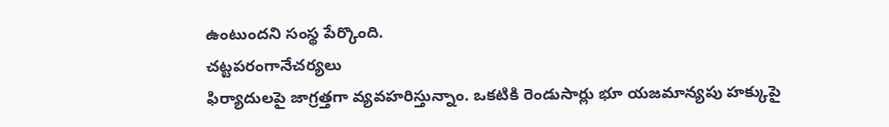ఉంటుందని సంస్థ పేర్కొంది.
చట్టపరంగానేచర్యలు
ఫిర్యాదులపై జాగ్రత్తగా వ్యవహరిస్తున్నాం. ఒకటికి రెండుసార్లు భూ యజమాన్యపు హక్కుపై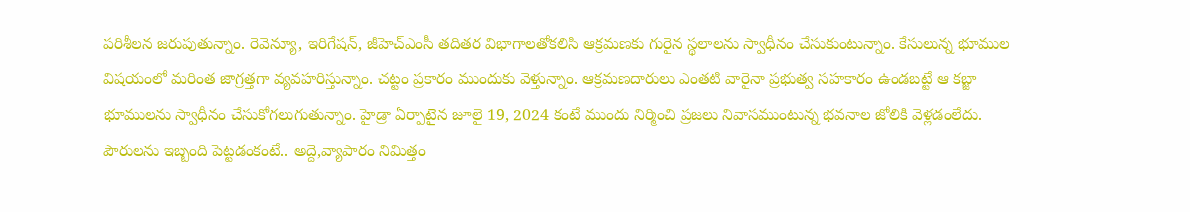పరిశీలన జరుపుతున్నాం. రెవెన్యూ, ఇరిగేషన్, జీహెచ్ఎంసీ తదితర విభాగాలతోకలిసి ఆక్రమణకు గురైన స్థలాలను స్వాధీనం చేసుకుంటున్నాం. కేసులున్న భూముల విషయంలో మరింత జాగ్రత్తగా వ్యవహరిస్తున్నాం. చట్టం ప్రకారం ముందుకు వెళ్తున్నాం. ఆక్రమణదారులు ఎంతటి వారైనా ప్రభుత్వ సహకారం ఉండబట్టే ఆ కబ్జా భూములను స్వాధీనం చేసుకోగలుగుతున్నాం. హైడ్రా ఏర్పాటైన జూలై 19, 2024 కంటే ముందు నిర్మించి ప్రజలు నివాసముంటున్న భవనాల జోలికి వెళ్లడంలేదు. పౌరులను ఇబ్బంది పెట్టడంకంటే.. అద్దె,వ్యాపారం నిమిత్తం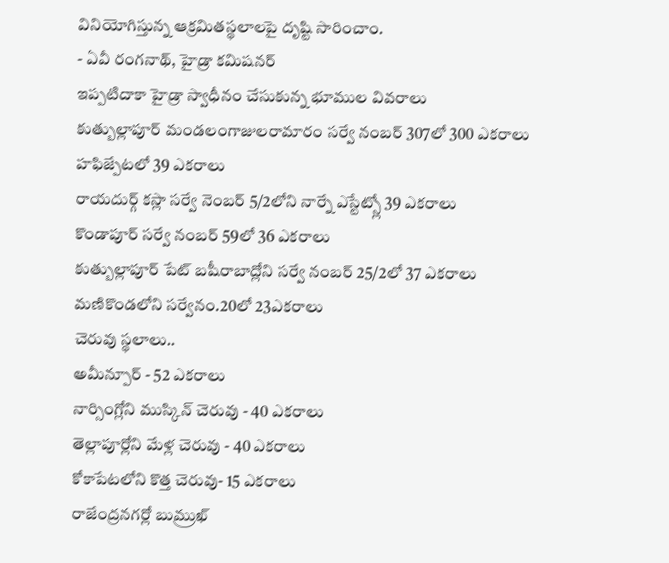వినియోగిస్తున్న ఆక్రమితస్థలాలపై దృష్టి సారించాం.
- ఏవీ రంగనాథ్, హైడ్రా కమిషనర్
ఇప్పటిదాకా హైడ్రా స్వాధీనం చేసుకున్న భూముల వివరాలు
కుత్బుల్లాపూర్ మండలంగాజులరామారం సర్వే నంబర్ 307లో 300 ఎకరాలు
హఫిజ్పేటలో 39 ఎకరాలు
రాయదుర్గ్ కస్లా సర్వే నెంబర్ 5/2లోని నార్నే ఎస్టేట్స్లో 39 ఎకరాలు
కొండాపూర్ సర్వే నంబర్ 59లో 36 ఎకరాలు
కుత్బుల్లాపూర్ పేట్ బషీరాబాద్లోని సర్వే నంబర్ 25/2లో 37 ఎకరాలు
మణికొండలోని సర్వేనం.20లో 23ఎకరాలు
చెరువు స్థలాలు..
అమీన్పూర్ - 52 ఎకరాలు
నార్సింగ్లోని ముస్కిన్ చెరువు - 40 ఎకరాలు
తెల్లాపూర్లోని మేళ్ల చెరువు - 40 ఎకరాలు
కోకాపేటలోని కొత్త చెరువు- 15 ఎకరాలు
రాజేంద్రనగర్లో బుమ్రుఖ్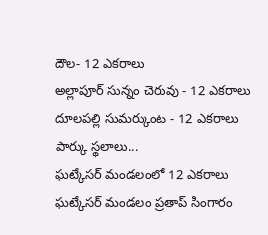దౌల- 12 ఎకరాలు
అల్లాపూర్ సున్నం చెరువు - 12 ఎకరాలు
దూలపల్లి సుమర్కుంట - 12 ఎకరాలు
పార్కు స్థలాలు...
ఘట్కేసర్ మండలంలో 12 ఎకరాలు
ఘట్కేసర్ మండలం ప్రతాప్ సింగారం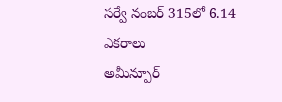సర్వే నంబర్ 315లో 6.14 ఎకరాలు
అమీన్పూర్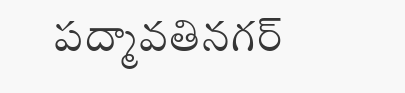పద్మావతినగర్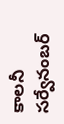కాలనీ సర్వేనంబర్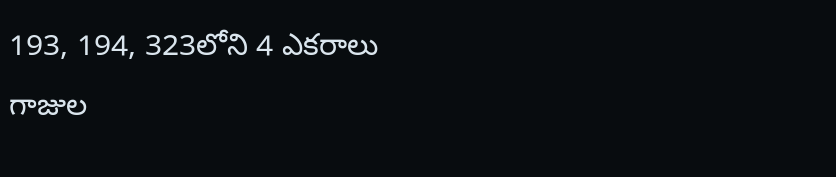193, 194, 323లోని 4 ఎకరాలు
గాజుల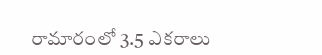రామారంలో 3.5 ఎకరాలు